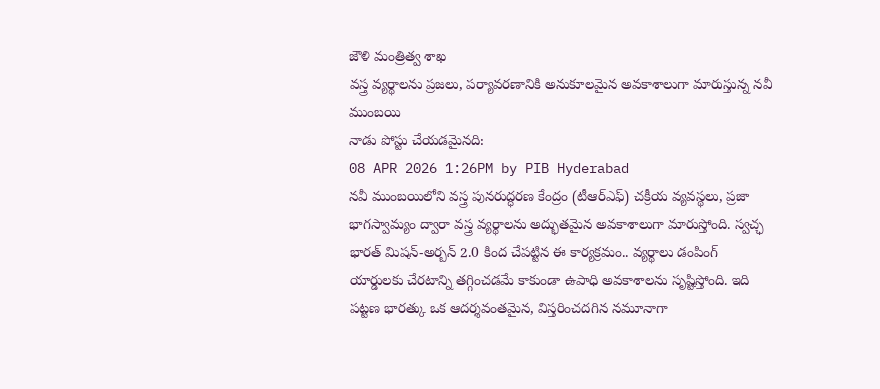జౌళి మంత్రిత్వ శాఖ
వస్త్ర వ్యర్థాలను ప్రజలు, పర్యావరణానికి అనుకూలమైన అవకాశాలుగా మారుస్తున్న నవీ ముంబయి
నాడు పోస్టు చేయడమైనది:
08 APR 2026 1:26PM by PIB Hyderabad
నవీ ముంబయిలోని వస్త్ర పునరుద్ధరణ కేంద్రం (టీఆర్ఎఫ్) చక్రీయ వ్యవస్థలు, ప్రజా భాగస్వామ్యం ద్వారా వస్త్ర వ్యర్థాలను అద్భుతమైన అవకాశాలుగా మారుస్తోంది. స్వచ్ఛ భారత్ మిషన్-అర్బన్ 2.0 కింద చేపట్టిన ఈ కార్యక్రమం.. వ్యర్థాలు డంపింగ్ యార్డులకు చేరటాన్ని తగ్గించడమే కాకుండా ఉపాధి అవకాశాలను సృష్టిస్తోంది. ఇది పట్టణ భారత్కు ఒక ఆదర్శవంతమైన, విస్తరించదగిన నమూనాగా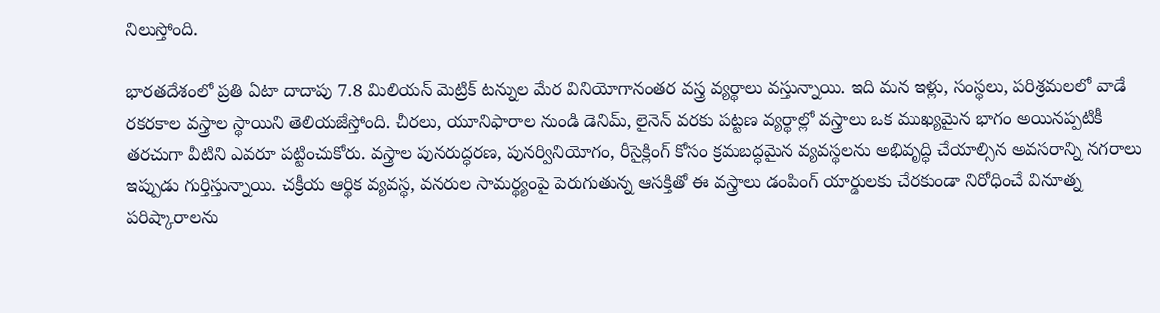నిలుస్తోంది.

భారతదేశంలో ప్రతి ఏటా దాదాపు 7.8 మిలియన్ మెట్రిక్ టన్నుల మేర వినియోగానంతర వస్త్ర వ్యర్థాలు వస్తున్నాయి. ఇది మన ఇళ్లు, సంస్థలు, పరిశ్రమలలో వాడే రకరకాల వస్త్రాల స్థాయిని తెలియజేస్తోంది. చీరలు, యూనిఫారాల నుండి డెనిమ్, లైనెన్ వరకు పట్టణ వ్యర్థాల్లో వస్త్రాలు ఒక ముఖ్యమైన భాగం అయినప్పటికీ తరచుగా వీటిని ఎవరూ పట్టించుకోరు. వస్త్రాల పునరుద్ధరణ, పునర్వినియోగం, రీసైక్లింగ్ కోసం క్రమబద్ధమైన వ్యవస్థలను అభివృద్ధి చేయాల్సిన అవసరాన్ని నగరాలు ఇప్పుడు గుర్తిస్తున్నాయి. చక్రీయ ఆర్థిక వ్యవస్థ, వనరుల సామర్థ్యంపై పెరుగుతున్న ఆసక్తితో ఈ వస్త్రాలు డంపింగ్ యార్డులకు చేరకుండా నిరోధించే వినూత్న పరిష్కారాలను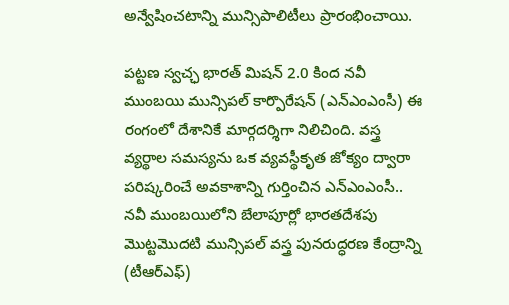అన్వేషించటాన్ని మున్సిపాలిటీలు ప్రారంభించాయి.

పట్టణ స్వచ్ఛ భారత్ మిషన్ 2.0 కింద నవీ ముంబయి మున్సిపల్ కార్పొరేషన్ (ఎన్ఎంఎంసీ) ఈ రంగంలో దేశానికే మార్గదర్శిగా నిలిచింది. వస్త్ర వ్యర్థాల సమస్యను ఒక వ్యవస్థీకృత జోక్యం ద్వారా పరిష్కరించే అవకాశాన్ని గుర్తించిన ఎన్ఎంఎంసీ.. నవీ ముంబయిలోని బేలాపూర్లో భారతదేశపు మొట్టమొదటి మున్సిపల్ వస్త్ర పునరుద్ధరణ కేంద్రాన్ని (టీఆర్ఎఫ్)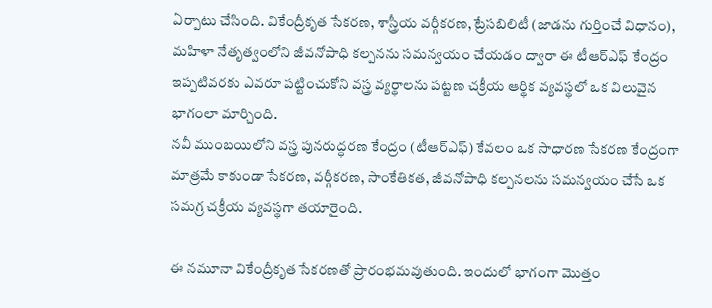ఏర్పాటు చేసింది. వికేంద్రీకృత సేకరణ, శాస్త్రీయ వర్గీకరణ, ట్రేసబిలిటీ (జాడను గుర్తించే విధానం), మహిళా నేతృత్వంలోని జీవనోపాధి కల్పనను సమన్వయం చేయడం ద్వారా ఈ టీఆర్ఎఫ్ కేంద్రం ఇప్పటివరకు ఎవరూ పట్టించుకోని వస్త్ర వ్యర్థాలను పట్టణ చక్రీయ ఆర్థిక వ్యవస్థలో ఒక విలువైన భాగంలా మార్చింది.
నవీ ముంబయిలోని వస్త్ర పునరుద్ధరణ కేంద్రం (టీఆర్ఎఫ్) కేవలం ఒక సాధారణ సేకరణ కేంద్రంగా మాత్రమే కాకుండా సేకరణ, వర్గీకరణ, సాంకేతికత, జీవనోపాధి కల్పనలను సమన్వయం చేసే ఒక సమగ్ర చక్రీయ వ్యవస్థగా తయారైంది.

ఈ నమూనా వికేంద్రీకృత సేకరణతో ప్రారంభమవుతుంది. ఇందులో భాగంగా మొత్తం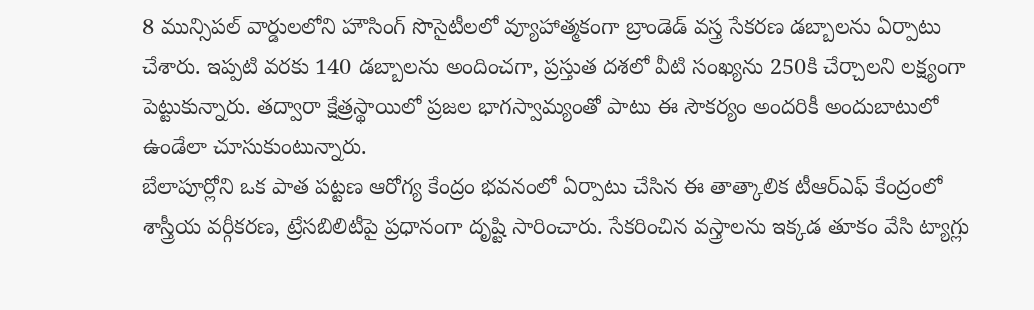8 మున్సిపల్ వార్డులలోని హౌసింగ్ సొసైటీలలో వ్యూహాత్మకంగా బ్రాండెడ్ వస్త్ర సేకరణ డబ్బాలను ఏర్పాటు చేశారు. ఇప్పటి వరకు 140 డబ్బాలను అందించగా, ప్రస్తుత దశలో వీటి సంఖ్యను 250కి చేర్చాలని లక్ష్యంగా పెట్టుకున్నారు. తద్వారా క్షేత్రస్థాయిలో ప్రజల భాగస్వామ్యంతో పాటు ఈ సౌకర్యం అందరికీ అందుబాటులో ఉండేలా చూసుకుంటున్నారు.
బేలాపూర్లోని ఒక పాత పట్టణ ఆరోగ్య కేంద్రం భవనంలో ఏర్పాటు చేసిన ఈ తాత్కాలిక టీఆర్ఎఫ్ కేంద్రంలో శాస్త్రీయ వర్గీకరణ, ట్రేసబిలిటీపై ప్రధానంగా దృష్టి సారించారు. సేకరించిన వస్త్రాలను ఇక్కడ తూకం వేసి ట్యాగ్లు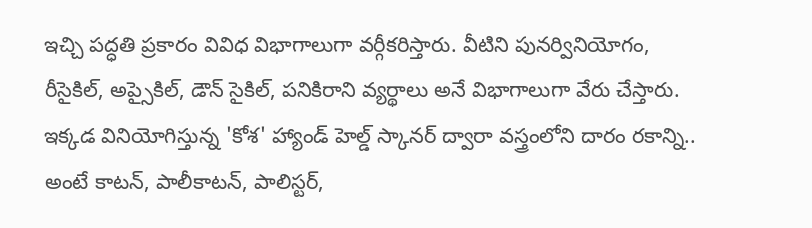ఇచ్చి పద్ధతి ప్రకారం వివిధ విభాగాలుగా వర్గీకరిస్తారు. వీటిని పునర్వినియోగం, రీసైకిల్, అప్సైకిల్, డౌన్ సైకిల్, పనికిరాని వ్యర్థాలు అనే విభాగాలుగా వేరు చేస్తారు. ఇక్కడ వినియోగిస్తున్న 'కోశ' హ్యాండ్ హెల్డ్ స్కానర్ ద్వారా వస్త్రంలోని దారం రకాన్ని.. అంటే కాటన్, పాలీకాటన్, పాలిస్టర్,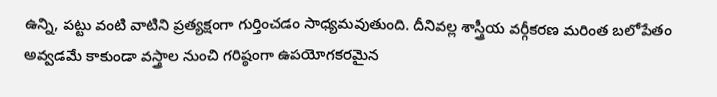ఉన్ని, పట్టు వంటి వాటిని ప్రత్యక్షంగా గుర్తించడం సాధ్యమవుతుంది. దీనివల్ల శాస్త్రీయ వర్గీకరణ మరింత బలోపేతం అవ్వడమే కాకుండా వస్త్రాల నుంచి గరిష్ఠంగా ఉపయోగకరమైన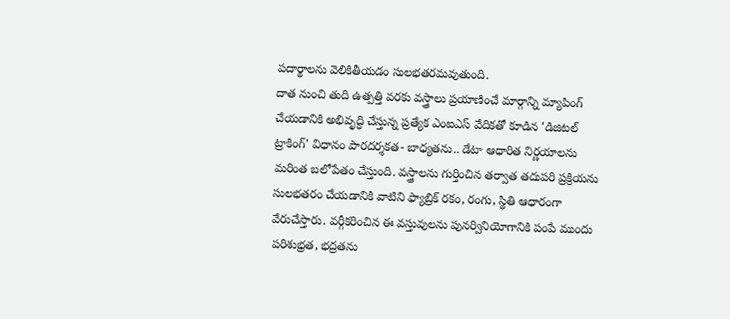పదార్థాలను వెలికితీయడం సులభతరమవుతుంది.
దాత నుంచి తుది ఉత్పత్తి వరకు వస్త్రాలు ప్రయాణించే మార్గాన్ని మ్యాపింగ్ చేయడానికి అభివృద్ధి చేస్తున్న ప్రత్యేక ఎంఐఎస్ వేదికతో కూడిన 'డిజిటల్ ట్రాకింగ్' విధానం పారదర్శకత- బాధ్యతను.. డేటా ఆధారిత నిర్ణయాలను మరింత బలోపేతం చేస్తుంది. వస్త్రాలను గుర్తించిన తర్వాత తదుపరి ప్రక్రియను సులభతరం చేయడానికి వాటిని ఫ్యాబ్రిక్ రకం, రంగు, స్థితి ఆధారంగా వేరుచేస్తారు. వర్గీకరించిన ఈ వస్తువులను పునర్వినియోగానికి పంపే ముందు పరిశుభ్రత, భద్రతను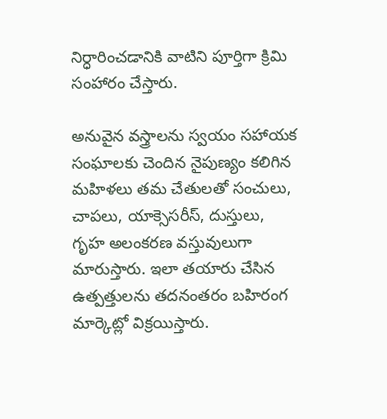నిర్ధారించడానికి వాటిని పూర్తిగా క్రిమి సంహారం చేస్తారు.

అనువైన వస్త్రాలను స్వయం సహాయక సంఘాలకు చెందిన నైపుణ్యం కలిగిన మహిళలు తమ చేతులతో సంచులు, చాపలు, యాక్సెసరీస్, దుస్తులు, గృహ అలంకరణ వస్తువులుగా మారుస్తారు. ఇలా తయారు చేసిన ఉత్పత్తులను తదనంతరం బహిరంగ మార్కెట్లో విక్రయిస్తారు.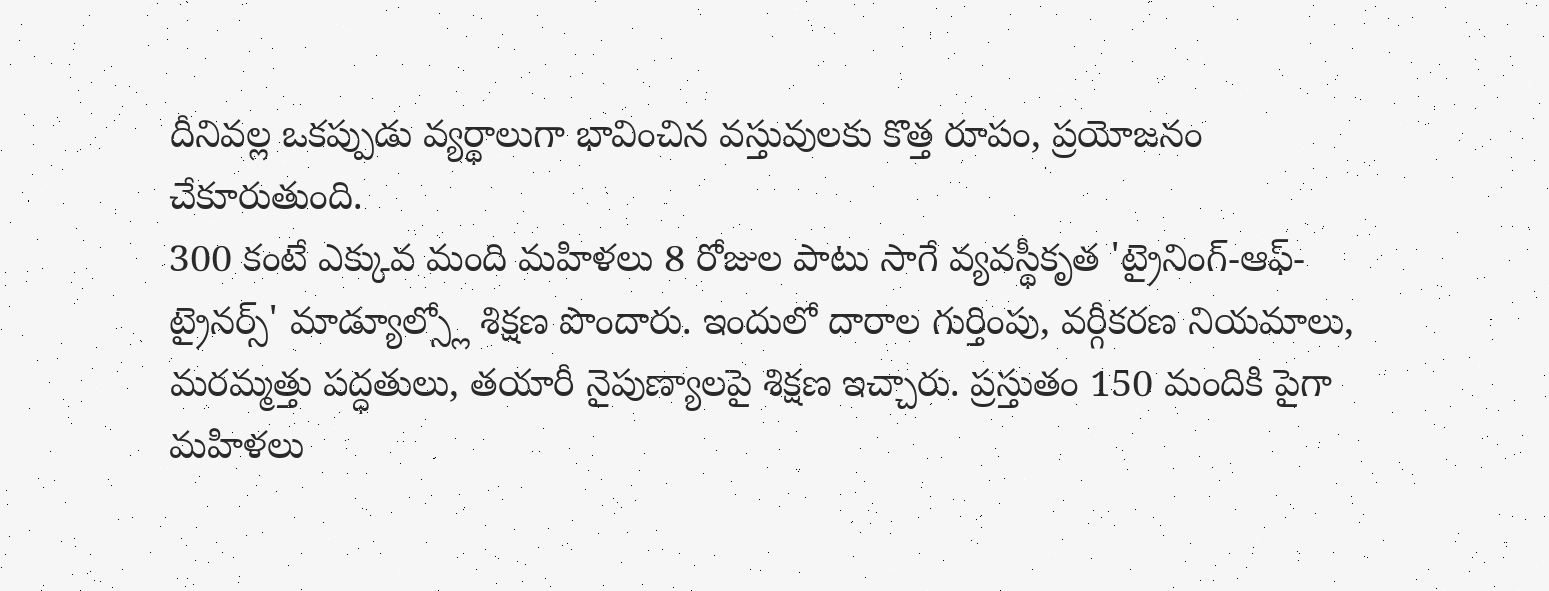దీనివల్ల ఒకప్పుడు వ్యర్థాలుగా భావించిన వస్తువులకు కొత్త రూపం, ప్రయోజనం చేకూరుతుంది.
300 కంటే ఎక్కువ మంది మహిళలు 8 రోజుల పాటు సాగే వ్యవస్థీకృత 'ట్రైనింగ్-ఆఫ్-ట్రైనర్స్' మాడ్యూల్స్లో శిక్షణ పొందారు. ఇందులో దారాల గుర్తింపు, వర్గీకరణ నియమాలు, మరమ్మత్తు పద్ధతులు, తయారీ నైపుణ్యాలపై శిక్షణ ఇచ్చారు. ప్రస్తుతం 150 మందికి పైగా మహిళలు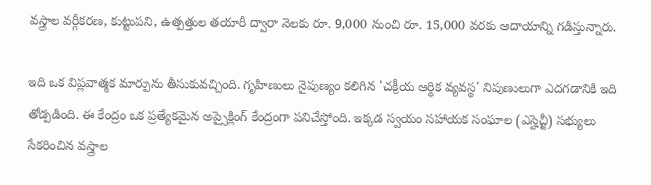వస్త్రాల వర్గీకరణ, కుట్టుపని, ఉత్పత్తుల తయారీ ద్వారా నెలకు రూ. 9,000 నుంచి రూ. 15,000 వరకు ఆదాయాన్ని గడిస్తున్నారు.

ఇది ఒక విప్లవాత్మక మార్పును తీసుకువచ్చింది. గృహిణులు నైపుణ్యం కలిగిన 'చక్రీయ ఆర్థిక వ్యవస్థ' నిపుణులుగా ఎదగడానికి ఇది తోడ్పడింది. ఈ కేంద్రం ఒక ప్రత్యేకమైన అప్సైక్లింగ్ కేంద్రంగా పనిచేస్తోంది. ఇక్కడ స్వయం సహాయక సంఘాల (ఎస్హెచ్జీ) సభ్యులు సేకరించిన వస్త్రాల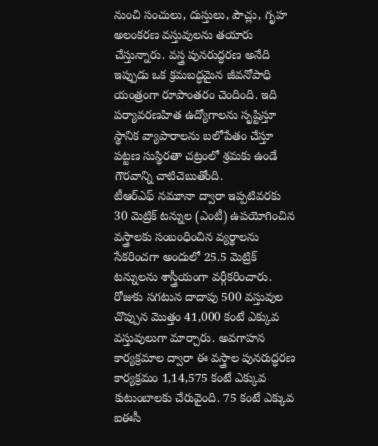నుంచి సంచులు, దుస్తులు, పౌచ్లు, గృహ అలంకరణ వస్తువులను తయారు చేస్తున్నారు. వస్త్ర పునరుద్ధరణ అనేది ఇప్పుడు ఒక క్రమబద్ధమైన జీవనోపాధి యంత్రంగా రూపాంతరం చెందింది. ఇది పర్యావరణహిత ఉద్యోగాలను సృష్టిస్తూ స్థానిక వ్యాపారాలను బలోపేతం చేస్తూ పట్టణ సుస్థిరతా చట్రంలో శ్రమకు ఉండే గౌరవాన్ని చాటిచెబుతోంది.
టీఆర్ఎఫ్ నమూనా ద్వారా ఇప్పటివరకు 30 మెట్రిక్ టన్నుల (ఎంటీ) ఉపయోగించిన వస్త్రాలకు సంబంధించిన వ్యర్థాలను సేకరించగా అందులో 25.5 మెట్రిక్ టన్నులను శాస్త్రీయంగా వర్గీకరించారు. రోజుకు సగటున దాదాపు 500 వస్తువుల చొప్పున మొత్తం 41,000 కంటే ఎక్కువ వస్తువులుగా మార్చారు. అవగాహన కార్యక్రమాల ద్వారా ఈ వస్త్రాల పునరుద్ధరణ కార్యక్రమం 1,14,575 కంటే ఎక్కువ కుటుంబాలకు చేరువైంది. 75 కంటే ఎక్కువ ఐఈసీ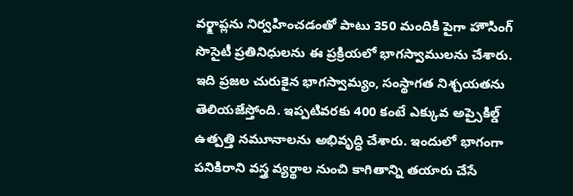వర్క్షాప్లను నిర్వహించడంతో పాటు 350 మందికి పైగా హౌసింగ్ సొసైటీ ప్రతినిధులను ఈ ప్రక్రియలో భాగస్వాములను చేశారు. ఇది ప్రజల చురుకైన భాగస్వామ్యం, సంస్థాగత నిశ్చయతను తెలియజేస్తోంది. ఇప్పటివరకు 400 కంటే ఎక్కువ అప్సైకిల్డ్ ఉత్పత్తి నమూనాలను అభివృద్ధి చేశారు. ఇందులో భాగంగా పనికిరాని వస్త్ర వ్యర్థాల నుంచి కాగితాన్ని తయారు చేసే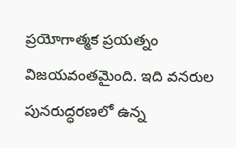ప్రయోగాత్మక ప్రయత్నం విజయవంతమైంది. ఇది వనరుల పునరుద్ధరణలో ఉన్న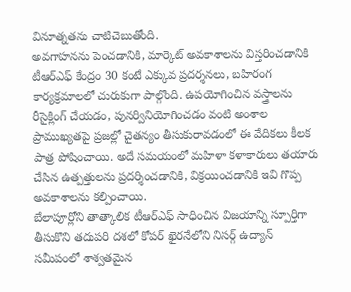వినూత్నతను చాటిచెబుతోంది.
అవగాహనను పెంచడానికి, మార్కెట్ అవకాశాలను విస్తరించడానికి టీఆర్ఎఫ్ కేంద్రం 30 కంటే ఎక్కువ ప్రదర్శనలు, బహిరంగ కార్యక్రమాలలో చురుకుగా పాల్గొంది. ఉపయోగించిన వస్త్రాలను రీసైక్లింగ్ చేయడం, పునర్వినియోగించడం వంటి అంశాల ప్రాముఖ్యతపై ప్రజల్లో చైతన్యం తీసుకురావడంలో ఈ వేదికలు కీలక పాత్ర పోషించాయి. అదే సమయంలో మహిళా కళాకారులు తయారు చేసిన ఉత్పత్తులను ప్రదర్శించడానికి, విక్రయించడానికి ఇవి గొప్ప అవకాశాలను కల్పించాయి.
బేలాపూర్లోని తాత్కాలిక టీఆర్ఎఫ్ సాధించిన విజయాన్ని స్పూర్తిగా తీసుకొని తదుపరి దశలో కోపర్ ఖైరనేలోని నిసర్గ్ ఉద్యాన్ సమీపంలో శాశ్వతమైన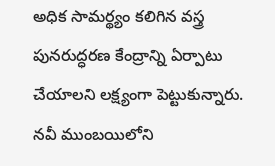అధిక సామర్థ్యం కలిగిన వస్త్ర పునరుద్ధరణ కేంద్రాన్ని ఏర్పాటు చేయాలని లక్ష్యంగా పెట్టుకున్నారు.
నవీ ముంబయిలోని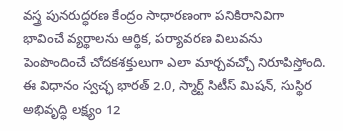వస్త్ర పునరుద్ధరణ కేంద్రం సాధారణంగా పనికిరానివిగా భావించే వ్యర్థాలను ఆర్థిక, పర్యావరణ విలువను పెంపొందించే చోదకశక్తులుగా ఎలా మార్చవచ్చో నిరూపిస్తోంది. ఈ విధానం స్వచ్ఛ భారత్ 2.0, స్మార్ట్ సిటీస్ మిషన్, సుస్థిర అభివృద్ధి లక్ష్యం 12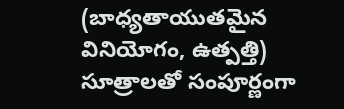(బాధ్యతాయుతమైన వినియోగం, ఉత్పత్తి) సూత్రాలతో సంపూర్ణంగా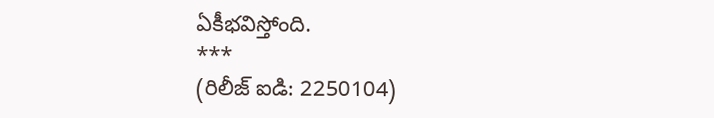ఏకీభవిస్తోంది.
***
(రిలీజ్ ఐడి: 2250104)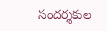సందర్శకుల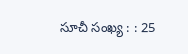సూచీ సంఖ్య : : 25